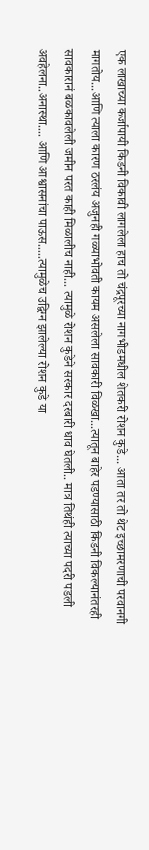एक लाखाच्या कर्जापायी किडनी विकावी लागलेला हाच तो चंद्रपूरच्या नागभीडमधील शेतकरी रोशन कुडे... आता तर तो थेट इच्छामरणाची परवानगी मागतोय...आणि त्याला कारण ठरलंय अजुनही गळ्याभोवती कायम असलेला सावकारी विळखा...त्यातून बाहेर पडण्यासाठी किडनी विकल्यानंतरही सावकारानं बळकावलेली जमीन परत काही मिळालीच नाही... त्यामुळे रोशन कुडेने सरकार दरबारी धाव घेतली.. मात्र तिथंही त्याच्या पदरी पडली अवहेलना..अनास्था.... आणि आश्वासनांचा पाऊस.....त्यामुळेच उद्विग्न झालेल्या रोशन कुडे या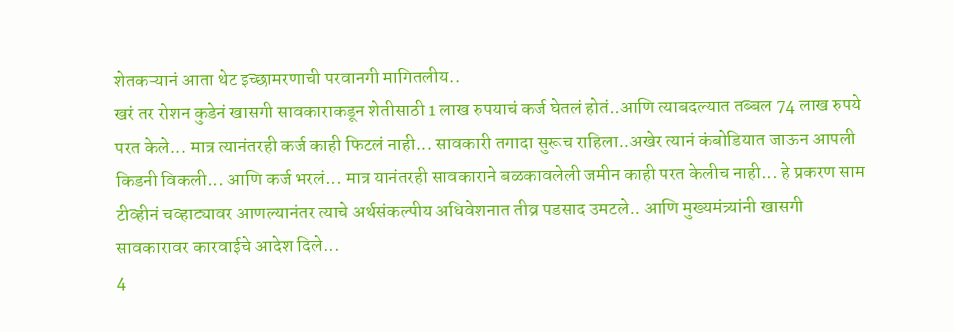शेतकऱ्यानं आता थेट इच्छामरणाची परवानगी मागितलीय..
खरं तर रोशन कुडेनं खासगी सावकाराकडून शेतीसाठी 1 लाख रुपयाचं कर्ज घेतलं होतं..आणि त्याबदल्यात तब्बल 74 लाख रुपये परत केले... मात्र त्यानंतरही कर्ज काही फिटलं नाही... सावकारी तगादा सुरूच राहिला..अखेर त्यानं कंबोडियात जाऊन आपली किडनी विकली... आणि कर्ज भरलं... मात्र यानंतरही सावकाराने बळकावलेली जमीन काही परत केलीच नाही... हे प्रकरण साम टीव्हीनं चव्हाट्यावर आणल्यानंतर त्याचे अर्थसंकल्पीय अधिवेशनात तीव्र पडसाद उमटले.. आणि मुख्यमंत्र्यांनी खासगी सावकारावर कारवाईचे आदेश दिले...
4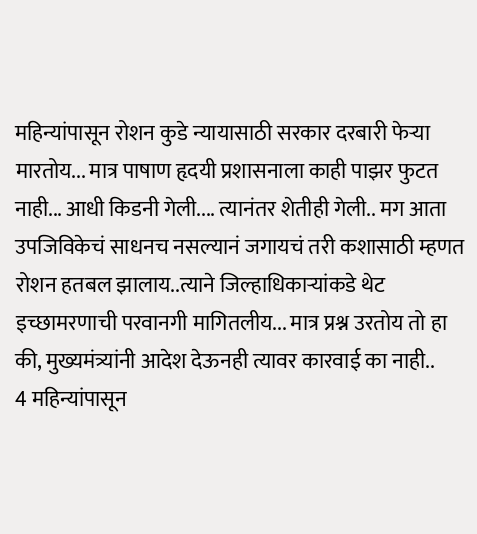महिन्यांपासून रोशन कुडे न्यायासाठी सरकार दरबारी फेऱ्या मारतोय... मात्र पाषाण हृदयी प्रशासनाला काही पाझर फुटत नाही... आधी किडनी गेली.... त्यानंतर शेतीही गेली.. मग आता उपजिविकेचं साधनच नसल्यानं जगायचं तरी कशासाठी म्हणत रोशन हतबल झालाय..त्याने जिल्हाधिकाऱ्यांकडे थेट इच्छामरणाची परवानगी मागितलीय... मात्र प्रश्न उरतोय तो हा की, मुख्यमंत्र्यांनी आदेश देऊनही त्यावर कारवाई का नाही..
4 महिन्यांपासून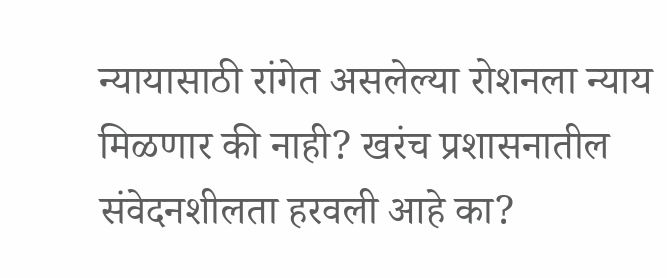न्यायासाठी रांगेत असलेल्या रोशनला न्याय मिळणार की नाही? खरंच प्रशासनातील संवेदनशीलता हरवली आहे का?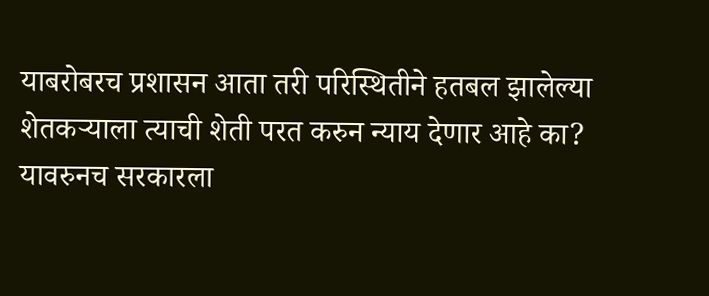याबरोबरच प्रशासन आता तरी परिस्थितीने हतबल झालेल्या शेतकऱ्याला त्याची शेती परत करुन न्याय देणार आहे का? यावरुनच सरकारला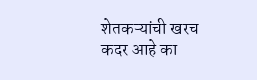शेतकऱ्यांची खरच कदर आहे का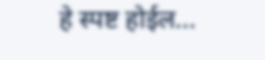हे स्पष्ट होईल...